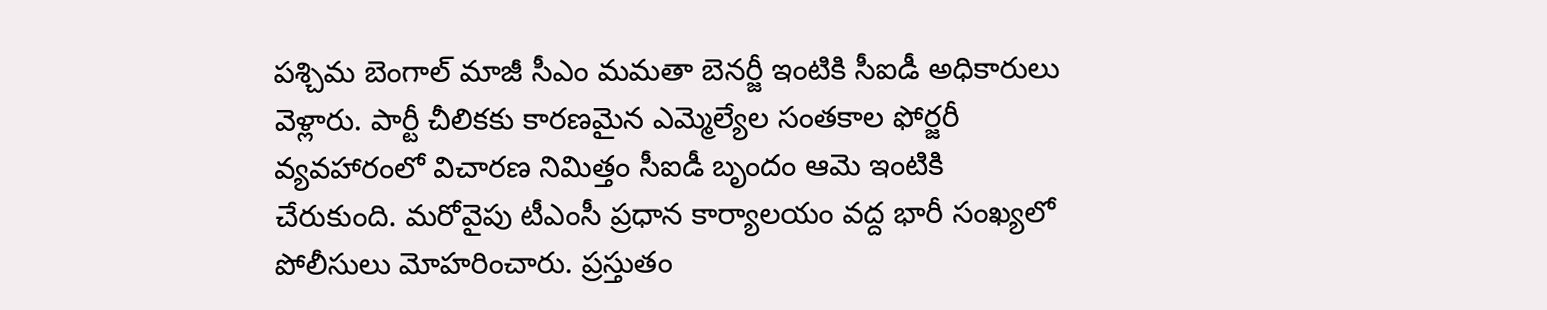పశ్చిమ బెంగాల్ మాజీ సీఎం మమతా బెనర్జీ ఇంటికి సీఐడీ అధికారులు వెళ్లారు. పార్టీ చీలికకు కారణమైన ఎమ్మెల్యేల సంతకాల ఫోర్జరీ వ్యవహారంలో విచారణ నిమిత్తం సీఐడీ బృందం ఆమె ఇంటికి చేరుకుంది. మరోవైపు టీఎంసీ ప్రధాన కార్యాలయం వద్ద భారీ సంఖ్యలో పోలీసులు మోహరించారు. ప్రస్తుతం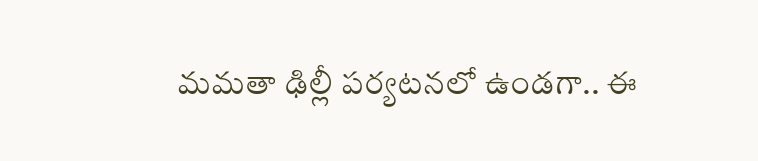మమతా ఢిల్లీ పర్యటనలో ఉండగా.. ఈ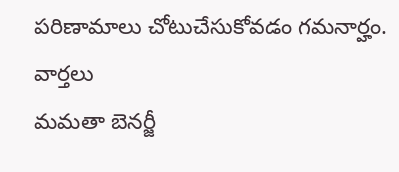పరిణామాలు చోటుచేసుకోవడం గమనార్హం.
వార్తలు
మమతా బెనర్జీ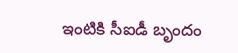ఇంటికి సీఐడీ బృందం